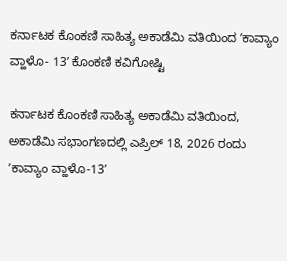ಕರ್ನಾಟಕ ಕೊಂಕಣಿ ಸಾಹಿತ್ಯ ಅಕಾಡೆಮಿ ವತಿಯಿಂದ ʼಕಾವ್ಯಾಂ ವ್ಹಾಳೊ- 13ʼ ಕೊಂಕಣಿ ಕವಿಗೋಷ್ಟಿ

ಕರ್ನಾಟಕ ಕೊಂಕಣಿ ಸಾಹಿತ್ಯ ಅಕಾಡೆಮಿ ವತಿಯಿಂದ, ಅಕಾಡೆಮಿ ಸಭಾಂಗಣದಲ್ಲಿ ಎಪ್ರಿಲ್ 18, 2026 ರಂದು ʼಕಾವ್ಯಾಂ ವ್ಹಾಳೊ-13ʼ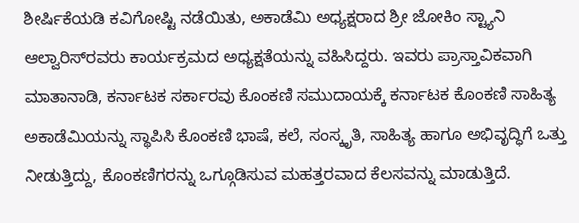ಶೀರ್ಷಿಕೆಯಡಿ ಕವಿಗೋಷ್ಟಿ ನಡೆಯಿತು, ಅಕಾಡೆಮಿ ಅಧ್ಯಕ್ಷರಾದ ಶ್ರೀ ಜೋಕಿಂ ಸ್ಟ್ಯಾನಿ ಆಲ್ವಾರಿಸ್‌ರವರು ಕಾರ್ಯಕ್ರಮದ ಅಧ್ಯಕ್ಷತೆಯನ್ನು ವಹಿಸಿದ್ದರು. ಇವರು ಪ್ರಾಸ್ತಾವಿಕವಾಗಿ ಮಾತಾನಾಡಿ, ಕರ್ನಾಟಕ ಸರ್ಕಾರವು ಕೊಂಕಣಿ ಸಮುದಾಯಕ್ಕೆ ಕರ್ನಾಟಕ ಕೊಂಕಣಿ ಸಾಹಿತ್ಯ ಅಕಾಡೆಮಿಯನ್ನು ಸ್ಥಾಪಿಸಿ ಕೊಂಕಣಿ ಭಾಷೆ, ಕಲೆ, ಸಂಸ್ಕೃತಿ, ಸಾಹಿತ್ಯ ಹಾಗೂ ಅಭಿವೃದ್ಧಿಗೆ ಒತ್ತು ನೀಡುತ್ತಿದ್ದು, ಕೊಂಕಣಿಗರನ್ನು ಒಗ್ಗೂಡಿಸುವ ಮಹತ್ತರವಾದ ಕೆಲಸವನ್ನು ಮಾಡುತ್ತಿದೆ.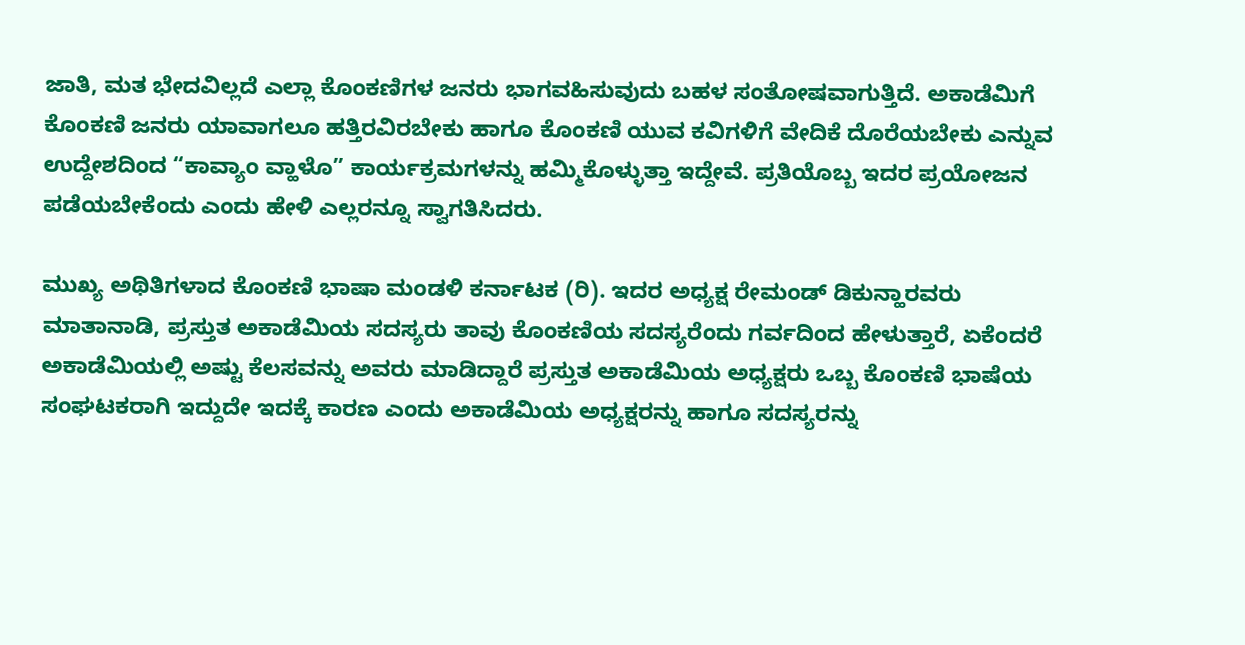ಜಾತಿ, ಮತ ಭೇದವಿಲ್ಲದೆ ಎಲ್ಲಾ ಕೊಂಕಣಿಗಳ ಜನರು ಭಾಗವಹಿಸುವುದು ಬಹಳ ಸಂತೋಷವಾಗುತ್ತಿದೆ. ಅಕಾಡೆಮಿಗೆ ಕೊಂಕಣಿ ಜನರು ಯಾವಾಗಲೂ ಹತ್ತಿರವಿರಬೇಕು ಹಾಗೂ ಕೊಂಕಣಿ ಯುವ ಕವಿಗಳಿಗೆ ವೇದಿಕೆ ದೊರೆಯಬೇಕು ಎನ್ನುವ ಉದ್ದೇಶದಿಂದ “ಕಾವ್ಯಾಂ ವ್ಹಾಳೊ” ಕಾರ್ಯಕ್ರಮಗಳನ್ನು ಹಮ್ಮಿಕೊಳ್ಳುತ್ತಾ ಇದ್ದೇವೆ. ಪ್ರತಿಯೊಬ್ಬ ಇದರ ಪ್ರಯೋಜನ ಪಡೆಯಬೇಕೆಂದು ಎಂದು ಹೇಳಿ ಎಲ್ಲರನ್ನೂ ಸ್ವಾಗತಿಸಿದರು.

ಮುಖ್ಯ ಅಥಿತಿಗಳಾದ ಕೊಂಕಣಿ ಭಾಷಾ ಮಂಡಳಿ ಕರ್ನಾಟಕ (ರಿ). ಇದರ ಅಧ್ಯಕ್ಷ ರೇಮಂಡ್‌ ಡಿಕುನ್ಹಾರವರು ಮಾತಾನಾಡಿ, ಪ್ರಸ್ತುತ ಅಕಾಡೆಮಿಯ ಸದಸ್ಯರು ತಾವು ಕೊಂಕಣಿಯ ಸದಸ್ಯರೆಂದು ಗರ್ವದಿಂದ ಹೇಳುತ್ತಾರೆ, ಏಕೆಂದರೆ ಅಕಾಡೆಮಿಯಲ್ಲಿ ಅಷ್ಟು ಕೆಲಸವನ್ನು ಅವರು ಮಾಡಿದ್ದಾರೆ ಪ್ರಸ್ತುತ ಅಕಾಡೆಮಿಯ ಅಧ್ಯಕ್ಷರು ಒಬ್ಬ ಕೊಂಕಣಿ ಭಾಷೆಯ ಸಂಘಟಕರಾಗಿ ಇದ್ದುದೇ ಇದಕ್ಕೆ ಕಾರಣ ಎಂದು ಅಕಾಡೆಮಿಯ ಅಧ್ಯಕ್ಷರನ್ನು ಹಾಗೂ ಸದಸ್ಯರನ್ನು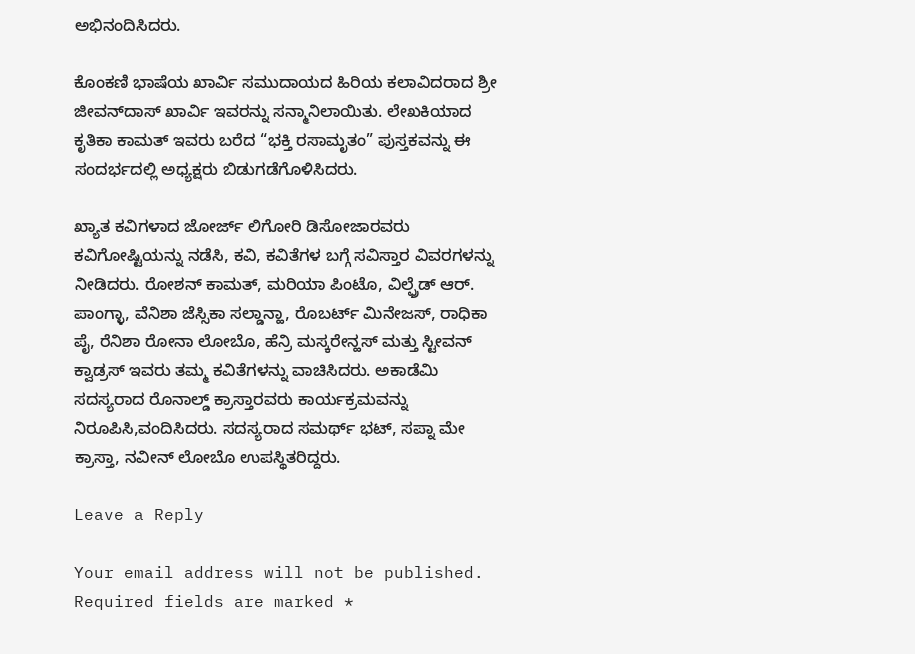ಅಭಿನಂದಿಸಿದರು.

ಕೊಂಕಣಿ ಭಾಷೆಯ ಖಾರ್ವಿ ಸಮುದಾಯದ ಹಿರಿಯ ಕಲಾವಿದರಾದ ಶ್ರೀ ಜೀವನ್‌ದಾಸ್‌ ಖಾರ್ವಿ ಇವರನ್ನು ಸನ್ಮಾನಿಲಾಯಿತು. ಲೇಖಕಿಯಾದ ಕೃತಿಕಾ ಕಾಮತ್‌ ಇವರು ಬರೆದ “ಭಕ್ತಿ ರಸಾಮೃತಂ” ಪುಸ್ತಕವನ್ನು ಈ ಸಂದರ್ಭದಲ್ಲಿ ಅಧ್ಯಕ್ಷರು ಬಿಡುಗಡೆಗೊಳಿಸಿದರು.

ಖ್ಯಾತ ಕವಿಗಳಾದ ಜೋರ್ಜ್‌ ಲಿಗೋರಿ ಡಿಸೋಜಾರವರು ಕವಿಗೋಷ್ಟಿಯನ್ನು ನಡೆಸಿ, ಕವಿ, ಕವಿತೆಗಳ ಬಗ್ಗೆ ಸವಿಸ್ತಾರ ವಿವರಗಳನ್ನು ನೀಡಿದರು. ರೋಶನ್‌ ಕಾಮತ್‌, ಮರಿಯಾ ಪಿಂಟೊ, ವಿಲ್ಫ್ರೆಡ್‌ ಆರ್. ಪಾಂಗ್ಳಾ, ವೆನಿಶಾ ಜೆಸ್ಸಿಕಾ ಸಲ್ಡಾನ್ಹಾ, ರೊಬರ್ಟ್‌ ಮಿನೇಜಸ್‌, ರಾಧಿಕಾ ಪೈ, ರೆನಿಶಾ ರೋನಾ ಲೋಬೊ, ಹೆನ್ರಿ ಮಸ್ಕರೇನ್ಹಸ್ ಮತ್ತು ಸ್ಟೀವನ್ ಕ್ವಾಡ್ರಸ್ ಇವರು ತಮ್ಮ ಕವಿತೆಗಳನ್ನು ವಾಚಿಸಿದರು. ಅಕಾಡೆಮಿ ಸದಸ್ಯರಾದ ರೊನಾಲ್ಡ್‌ ಕ್ರಾಸ್ತಾರವರು ಕಾರ್ಯಕ್ರಮವನ್ನು ನಿರೂಪಿಸಿ,ವಂದಿಸಿದರು. ಸದಸ್ಯರಾದ ಸಮರ್ಥ್‌ ಭಟ್, ಸಪ್ನಾ ಮೇ ಕ್ರಾಸ್ತಾ, ನವೀನ್‌ ಲೋಬೊ ಉಪಸ್ಥಿತರಿದ್ದರು.

Leave a Reply

Your email address will not be published. Required fields are marked *